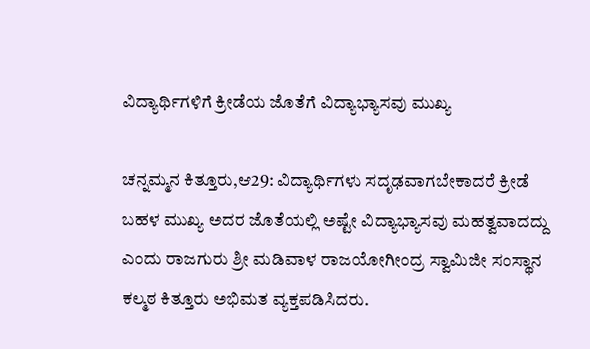ವಿದ್ಯಾರ್ಥಿಗಳಿಗೆ ಕ್ರೀಡೆಯ ಜೊತೆಗೆ ವಿದ್ಯಾಭ್ಯಾಸವು ಮುಖ್ಯ

ಚನ್ನಮ್ಮನ ಕಿತ್ತೂರು,ಆ29: ವಿದ್ಯಾರ್ಥಿಗಳು ಸದೃಢವಾಗಬೇಕಾದರೆ ಕ್ರೀಡೆ ಬಹಳ ಮುಖ್ಯ ಅದರ ಜೊತೆಯಲ್ಲಿ ಅಷ್ಟೇ ವಿದ್ಯಾಭ್ಯಾಸವು ಮಹತ್ವವಾದದ್ದು ಎಂದು ರಾಜಗುರು ಶ್ರೀ ಮಡಿವಾಳ ರಾಜಯೋಗೀಂದ್ರ ಸ್ವಾಮಿಜೀ ಸಂಸ್ಥಾನ ಕಲ್ಮಠ ಕಿತ್ತೂರು ಅಭಿಮತ ವ್ಯಕ್ತಪಡಿಸಿದರು.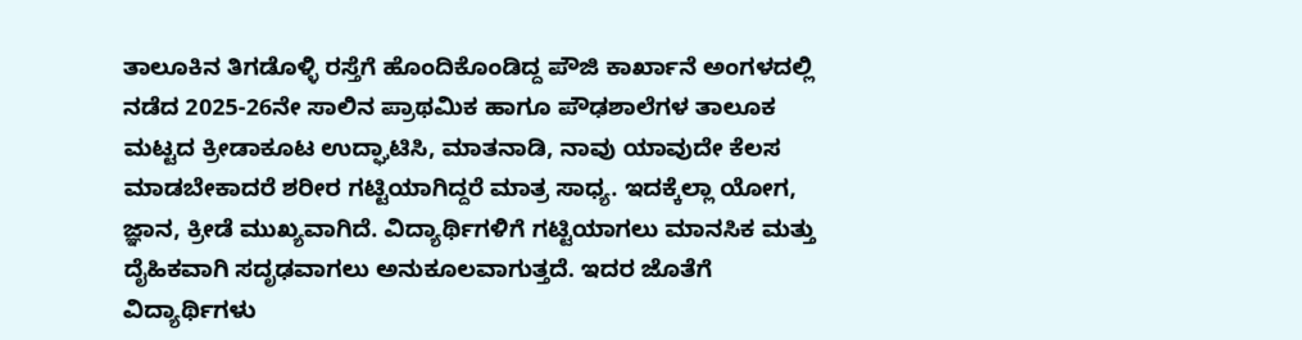ತಾಲೂಕಿನ ತಿಗಡೊಳ್ಳಿ ರಸ್ತೆಗೆ ಹೊಂದಿಕೊಂಡಿದ್ದ ಪೌಜಿ ಕಾರ್ಖಾನೆ ಅಂಗಳದಲ್ಲಿ ನಡೆದ 2025-26ನೇ ಸಾಲಿನ ಪ್ರಾಥಮಿಕ ಹಾಗೂ ಪೌಢಶಾಲೆಗಳ ತಾಲೂಕ ಮಟ್ಟದ ಕ್ರೀಡಾಕೂಟ ಉದ್ಘಾಟಿಸಿ, ಮಾತನಾಡಿ, ನಾವು ಯಾವುದೇ ಕೆಲಸ ಮಾಡಬೇಕಾದರೆ ಶರೀರ ಗಟ್ಟಿಯಾಗಿದ್ದರೆ ಮಾತ್ರ ಸಾಧ್ಯ. ಇದಕ್ಕೆಲ್ಲಾ ಯೋಗ, ಜ್ಞಾನ, ಕ್ರೀಡೆ ಮುಖ್ಯವಾಗಿದೆ. ವಿದ್ಯಾರ್ಥಿಗಳಿಗೆ ಗಟ್ಟಿಯಾಗಲು ಮಾನಸಿಕ ಮತ್ತು ದೈಹಿಕವಾಗಿ ಸದೃಢವಾಗಲು ಅನುಕೂಲವಾಗುತ್ತದೆ. ಇದರ ಜೊತೆಗೆ ವಿದ್ಯಾರ್ಥಿಗಳು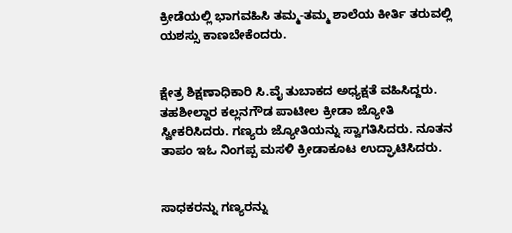ಕ್ರೀಡೆಯಲ್ಲಿ ಭಾಗವಹಿಸಿ ತಮ್ಮ-ತಮ್ಮ ಶಾಲೆಯ ಕೀರ್ತಿ ತರುವಲ್ಲಿ ಯಶಸ್ಸು ಕಾಣಬೇಕೆಂದರು.


ಕ್ಷೇತ್ರ ಶಿಕ್ಷಣಾಧಿಕಾರಿ ಸಿ.ವೈ ತುಬಾಕದ ಅಧ್ಯಕ್ಷತೆ ವಹಿಸಿದ್ದರು. ತಹಶೀಲ್ದಾರ ಕಲ್ಲನಗೌಡ ಪಾಟೀಲ ಕ್ರೀಡಾ ಜ್ಯೋತಿ ಸ್ವೀಕರಿಸಿದರು. ಗಣ್ಯರು ಜ್ಯೋತಿಯನ್ನು ಸ್ವಾಗತಿಸಿದರು. ನೂತನ ತಾಪಂ ಇಓ ನಿಂಗಪ್ಪ ಮಸಳಿ ಕ್ರೀಡಾಕೂಟ ಉದ್ಘಾಟಿಸಿದರು.


ಸಾಧಕರನ್ನು ಗಣ್ಯರನ್ನು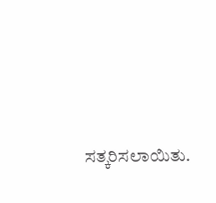ಸತ್ಕರಿಸಲಾಯಿತು.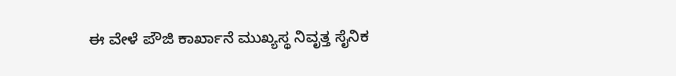ಈ ವೇಳೆ ಪೌಜಿ ಕಾರ್ಖಾನೆ ಮುಖ್ಯಸ್ಥ ನಿವೃತ್ತ ಸೈನಿಕ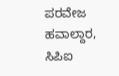ಪರವೇಜ ಹವಾಲ್ದಾರ, ಸಿಪಿಐ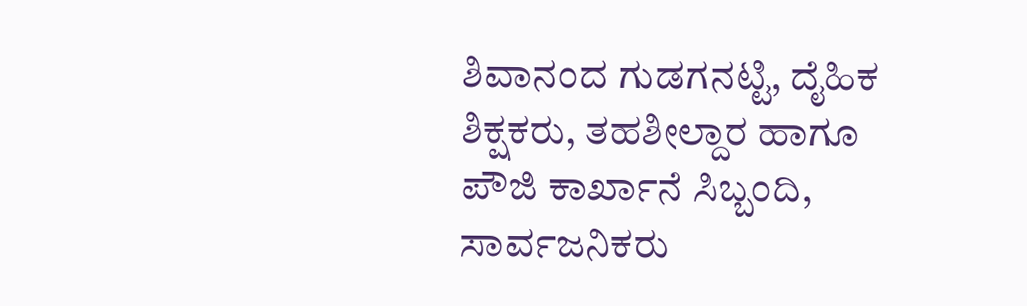ಶಿವಾನಂದ ಗುಡಗನಟ್ಟಿ, ದೈಹಿಕ ಶಿಕ್ಷಕರು, ತಹಶೀಲ್ದಾರ ಹಾಗೂ ಪೌಜಿ ಕಾರ್ಖಾನೆ ಸಿಬ್ಬಂದಿ, ಸಾರ್ವಜನಿಕರು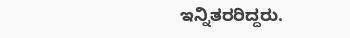ಇನ್ನಿತರರಿದ್ದರು.